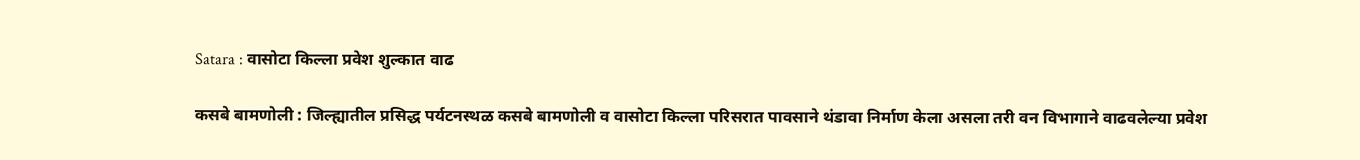Satara : वासोटा किल्ला प्रवेश शुल्कात वाढ

कसबे बामणोली : जिल्ह्यातील प्रसिद्ध पर्यटनस्थळ कसबे बामणोली व वासोटा किल्ला परिसरात पावसाने थंडावा निर्माण केला असला तरी वन विभागाने वाढवलेल्या प्रवेश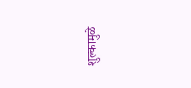शुल्कामुळे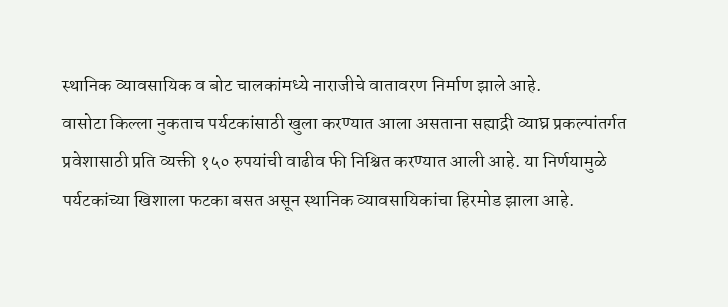स्थानिक व्यावसायिक व बोट चालकांमध्ये नाराजीचे वातावरण निर्माण झाले आहे.
वासोटा किल्ला नुकताच पर्यटकांसाठी खुला करण्यात आला असताना सह्याद्री व्याघ्र प्रकल्पांतर्गत प्रवेशासाठी प्रति व्यक्ती १५० रुपयांची वाढीव फी निश्चित करण्यात आली आहे. या निर्णयामुळे पर्यटकांच्या खिशाला फटका बसत असून स्थानिक व्यावसायिकांचा हिरमोड झाला आहे.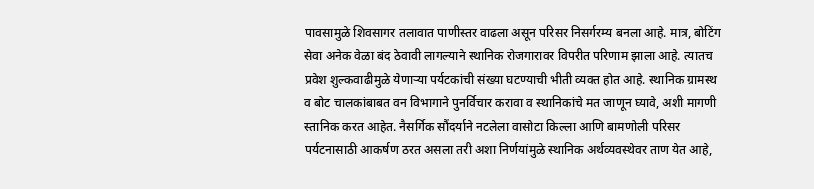पावसामुळे शिवसागर तलावात पाणीस्तर वाढला असून परिसर निसर्गरम्य बनला आहे. मात्र, बोटिंग सेवा अनेक वेळा बंद ठेवावी लागल्याने स्थानिक रोजगारावर विपरीत परिणाम झाला आहे. त्यातच प्रवेश शुल्कवाढीमुळे येणाऱ्या पर्यटकांची संख्या घटण्याची भीती व्यक्त होत आहे. स्थानिक ग्रामस्थ व बोट चालकांबाबत वन विभागाने पुनर्विचार करावा व स्थानिकांचे मत जाणून घ्यावे, अशी मागणी स्तानिक करत आहेत. नैसर्गिक सौंदर्याने नटलेला वासोटा किल्ला आणि बामणोली परिसर पर्यटनासाठी आकर्षण ठरत असला तरी अशा निर्णयांमुळे स्थानिक अर्थव्यवस्थेवर ताण येत आहे,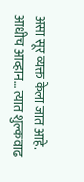असा सूर व्यक्त केला जात आहे.
आधीच आव्हान… त्यात शुल्कवाढ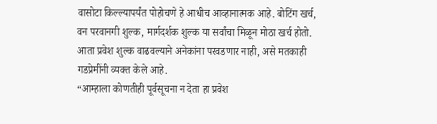वासोटा किल्ल्यापर्यंत पोहोचणे हे आधीच आव्हानात्मक आहे. बोटिंग खर्च, वन परवानगी शुल्क, मार्गदर्शक शुल्क या सर्वांचा मिळून मोठा खर्च होतो. आता प्रवेश शुल्क वाढवल्याने अनेकांना परवडणार नाही, असे मतकाही गडप्रेमींनी व्यक्त केले आहे.
“आम्हाला कोणतीही पूर्वसूचना न देता हा प्रवेश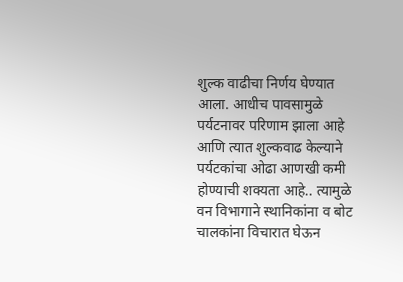शुल्क वाढीचा निर्णय घेण्यात आला. आधीच पावसामुळे पर्यटनावर परिणाम झाला आहे आणि त्यात शुल्कवाढ केल्याने पर्यटकांचा ओढा आणखी कमी होण्याची शक्यता आहे.. त्यामुळे वन विभागाने स्थानिकांना व बोट चालकांना विचारात घेऊन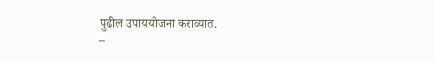पुढील उपाययोजना कराव्यात.
–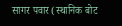सागर पवार (स्थानिक बोट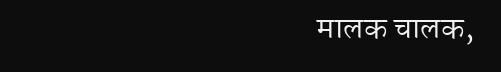मालक चालक,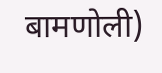बामणोली)